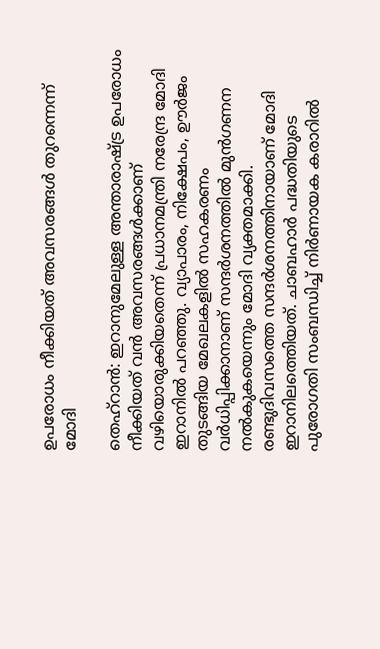ഉപരോധം നീക്കിയത് അവസരങ്ങള്‍ തുറന്നെന്ന് മോദി

തെഹ്റാന്‍: ഇറാനുമേലുള്ള അന്താരാഷ്ട്ര ഉപരോധം നീക്കിയത് വന്‍ അവസരങ്ങള്‍ക്കാണ് വഴിയൊരുക്കിയതെന്ന് പ്രധാനമന്ത്രി നരേന്ദ്ര മോദി ഇറാനില്‍ പറഞ്ഞു. വ്യാപാരം, നിക്ഷേപം, ഊര്‍ജം തുടങ്ങിയ മേഖലകളില്‍ സഹകരണം വര്‍ധിപ്പിക്കാനാണ് സന്ദര്‍ശനത്തില്‍ മുന്‍ഗണന നല്‍കുകയെന്നും മോദി വ്യക്തമാക്കി.
രണ്ടുദിവസത്തെ സന്ദര്‍ശനത്തിനായാണ് മോദി ഇറാനിലത്തെിയത്. ചാബഹാര്‍ പദ്ധതിയുടെ പുരോഗതി സംബന്ധിച്ച് നിര്‍ണായക കരാറില്‍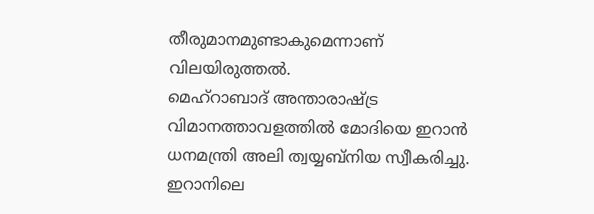തീരുമാനമുണ്ടാകുമെന്നാണ് വിലയിരുത്തല്‍.
മെഹ്റാബാദ് അന്താരാഷ്ട്ര വിമാനത്താവളത്തില്‍ മോദിയെ ഇറാന്‍ ധനമന്ത്രി അലി ത്വയ്യബ്നിയ സ്വീകരിച്ചു. ഇറാനിലെ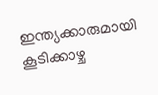ഇന്ത്യക്കാരുമായി കൂടിക്കാഴ്ച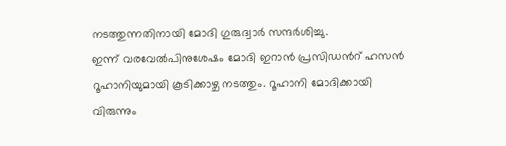നടത്തുന്നതിനായി മോദി ഗുരുദ്വാര്‍ സന്ദര്‍ശിച്ചു.
ഇന്ന് വരവേല്‍പിനുശേഷം മോദി ഇറാന്‍ പ്രസിഡന്‍റ് ഹസന്‍ റൂഹാനിയുമായി കൂടിക്കാഴ്ച നടത്തും. റൂഹാനി മോദിക്കായി വിരുന്നും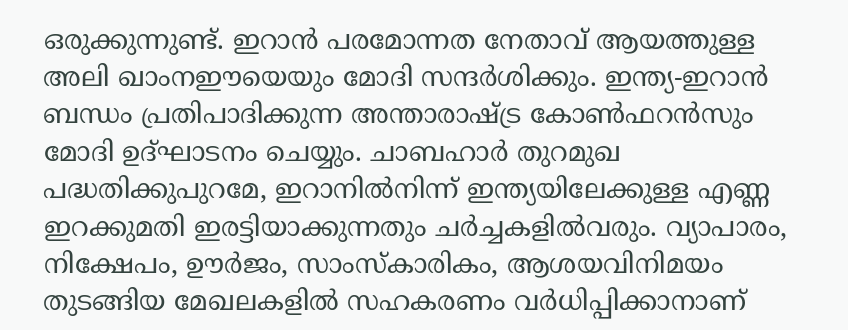ഒരുക്കുന്നുണ്ട്. ഇറാന്‍ പരമോന്നത നേതാവ് ആയത്തുള്ള അലി ഖാംനഈയെയും മോദി സന്ദര്‍ശിക്കും. ഇന്ത്യ-ഇറാന്‍ ബന്ധം പ്രതിപാദിക്കുന്ന അന്താരാഷ്ട്ര കോണ്‍ഫറന്‍സും മോദി ഉദ്ഘാടനം ചെയ്യും. ചാബഹാര്‍ തുറമുഖ പദ്ധതിക്കുപുറമേ, ഇറാനില്‍നിന്ന് ഇന്ത്യയിലേക്കുള്ള എണ്ണ ഇറക്കുമതി ഇരട്ടിയാക്കുന്നതും ചര്‍ച്ചകളില്‍വരും. വ്യാപാരം, നിക്ഷേപം, ഊര്‍ജം, സാംസ്കാരികം, ആശയവിനിമയം തുടങ്ങിയ മേഖലകളില്‍ സഹകരണം വര്‍ധിപ്പിക്കാനാണ്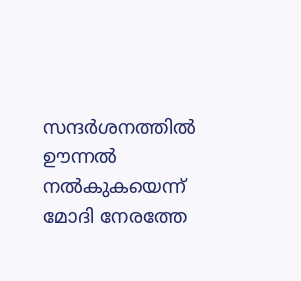സന്ദര്‍ശനത്തില്‍ ഊന്നല്‍ നല്‍കുകയെന്ന് മോദി നേരത്തേ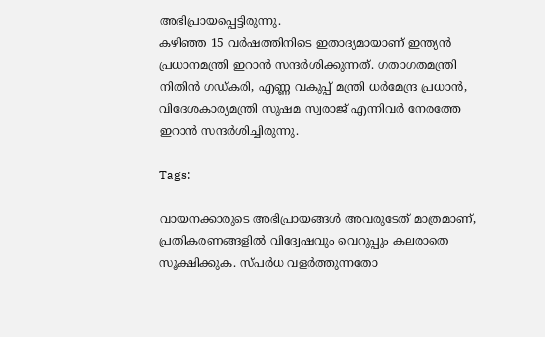അഭിപ്രായപ്പെട്ടിരുന്നു.
കഴിഞ്ഞ 15 വര്‍ഷത്തിനിടെ ഇതാദ്യമായാണ് ഇന്ത്യന്‍ പ്രധാനമന്ത്രി ഇറാന്‍ സന്ദര്‍ശിക്കുന്നത്. ഗതാഗതമന്ത്രി നിതിന്‍ ഗഡ്കരി, എണ്ണ വകുപ്പ് മന്ത്രി ധര്‍മേന്ദ്ര പ്രധാന്‍, വിദേശകാര്യമന്ത്രി സുഷമ സ്വരാജ് എന്നിവര്‍ നേരത്തേ ഇറാന്‍ സന്ദര്‍ശിച്ചിരുന്നു.

Tags:

വായനക്കാരുടെ അഭിപ്രായങ്ങള്‍ അവരുടേത് മാത്രമാണ്, പ്രതികരണങ്ങളിൽ വിദ്വേഷവും വെറുപ്പും കലരാതെ സൂക്ഷിക്കുക. സ്പർധ വളർത്തുന്നതോ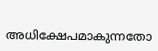അധിക്ഷേപമാകുന്നതോ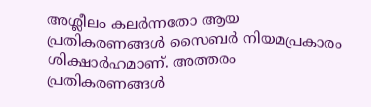അശ്ലീലം കലർന്നതോ ആയ പ്രതികരണങ്ങൾ സൈബർ നിയമപ്രകാരം ശിക്ഷാർഹമാണ്. അത്തരം പ്രതികരണങ്ങൾ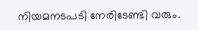നിയമനടപടി നേരിടേണ്ടി വരും.